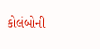કોલંબોની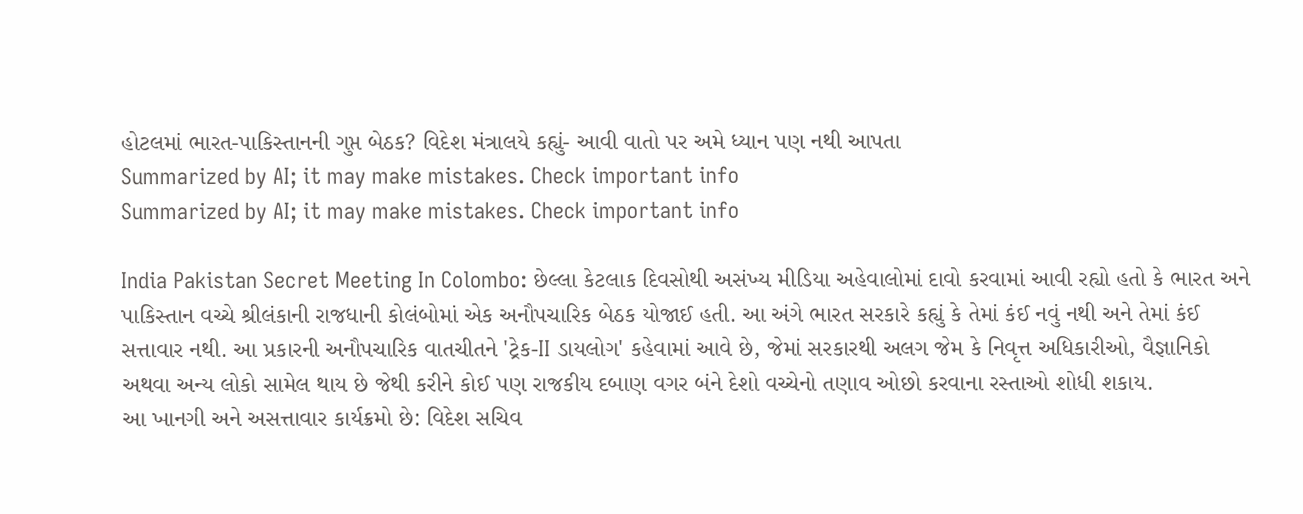હોટલમાં ભારત-પાકિસ્તાનની ગુપ્ત બેઠક? વિદેશ મંત્રાલયે કહ્યું- આવી વાતો પર અમે ધ્યાન પણ નથી આપતા
Summarized by AI; it may make mistakes. Check important info
Summarized by AI; it may make mistakes. Check important info

India Pakistan Secret Meeting In Colombo: છેલ્લા કેટલાક દિવસોથી અસંખ્ય મીડિયા અહેવાલોમાં દાવો કરવામાં આવી રહ્યો હતો કે ભારત અને પાકિસ્તાન વચ્ચે શ્રીલંકાની રાજધાની કોલંબોમાં એક અનૌપચારિક બેઠક યોજાઈ હતી. આ અંગે ભારત સરકારે કહ્યું કે તેમાં કંઈ નવું નથી અને તેમાં કંઈ સત્તાવાર નથી. આ પ્રકારની અનૌપચારિક વાતચીતને 'ટ્રેક-II ડાયલોગ' કહેવામાં આવે છે, જેમાં સરકારથી અલગ જેમ કે નિવૃત્ત અધિકારીઓ, વૈજ્ઞાનિકો અથવા અન્ય લોકો સામેલ થાય છે જેથી કરીને કોઈ પણ રાજકીય દબાણ વગર બંને દેશો વચ્ચેનો તણાવ ઓછો કરવાના રસ્તાઓ શોધી શકાય.
આ ખાનગી અને અસત્તાવાર કાર્યક્રમો છે: વિદેશ સચિવ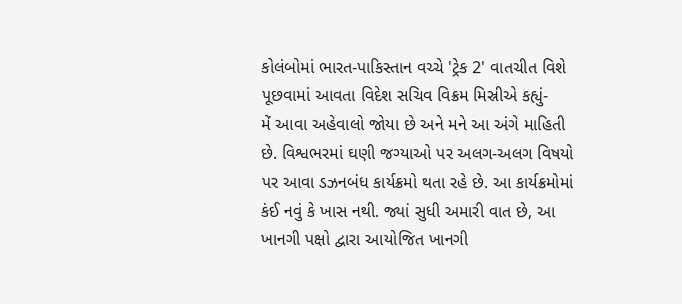કોલંબોમાં ભારત-પાકિસ્તાન વચ્ચે 'ટ્રેક 2' વાતચીત વિશે પૂછવામાં આવતા વિદેશ સચિવ વિક્રમ મિસ્રીએ કહ્યું-
મેં આવા અહેવાલો જોયા છે અને મને આ અંગે માહિતી છે. વિશ્વભરમાં ઘણી જગ્યાઓ પર અલગ-અલગ વિષયો પર આવા ડઝનબંધ કાર્યક્રમો થતા રહે છે. આ કાર્યક્રમોમાં કંઈ નવું કે ખાસ નથી. જ્યાં સુધી અમારી વાત છે, આ ખાનગી પક્ષો દ્વારા આયોજિત ખાનગી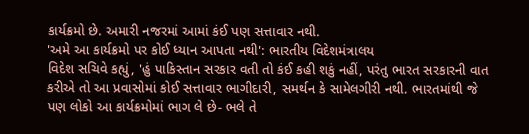કાર્યક્રમો છે. અમારી નજરમાં આમાં કંઈ પણ સત્તાવાર નથી.
'અમે આ કાર્યક્રમો પર કોઈ ધ્યાન આપતા નથી': ભારતીય વિદેશમંત્રાલય
વિદેશ સચિવે કહ્યું, 'હું પાકિસ્તાન સરકાર વતી તો કંઈ કહી શકું નહીં, પરંતુ ભારત સરકારની વાત કરીએ તો આ પ્રવાસોમાં કોઈ સત્તાવાર ભાગીદારી, સમર્થન કે સામેલગીરી નથી. ભારતમાંથી જે પણ લોકો આ કાર્યક્રમોમાં ભાગ લે છે- ભલે તે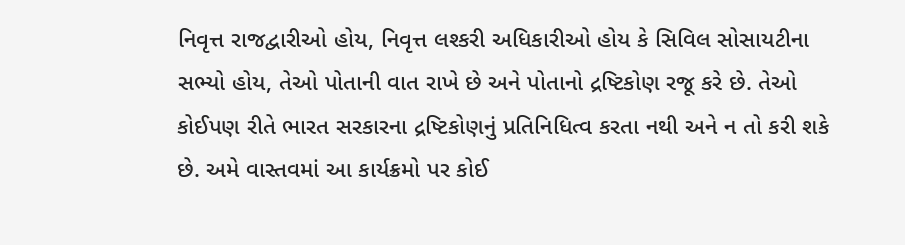નિવૃત્ત રાજદ્વારીઓ હોય, નિવૃત્ત લશ્કરી અધિકારીઓ હોય કે સિવિલ સોસાયટીના સભ્યો હોય, તેઓ પોતાની વાત રાખે છે અને પોતાનો દ્રષ્ટિકોણ રજૂ કરે છે. તેઓ કોઈપણ રીતે ભારત સરકારના દ્રષ્ટિકોણનું પ્રતિનિધિત્વ કરતા નથી અને ન તો કરી શકે છે. અમે વાસ્તવમાં આ કાર્યક્રમો પર કોઈ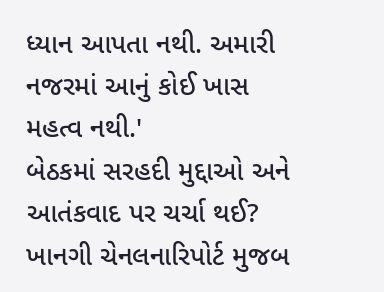ધ્યાન આપતા નથી. અમારી નજરમાં આનું કોઈ ખાસ મહત્વ નથી.'
બેઠકમાં સરહદી મુદ્દાઓ અને આતંકવાદ પર ચર્ચા થઈ?
ખાનગી ચેનલનારિપોર્ટ મુજબ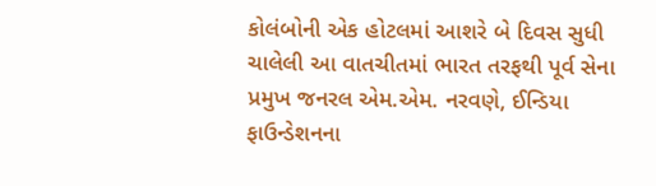કોલંબોની એક હોટલમાં આશરે બે દિવસ સુધી ચાલેલી આ વાતચીતમાં ભારત તરફથી પૂર્વ સેના પ્રમુખ જનરલ એમ.એમ. નરવણે, ઈન્ડિયા ફાઉન્ડેશનના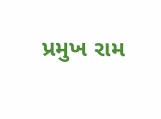પ્રમુખ રામ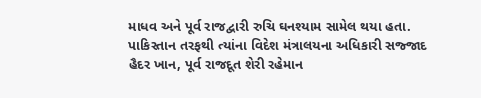માધવ અને પૂર્વ રાજદ્વારી રુચિ ઘનશ્યામ સામેલ થયા હતા. પાકિસ્તાન તરફથી ત્યાંના વિદેશ મંત્રાલયના અધિકારી સજ્જાદ હૈદર ખાન, પૂર્વ રાજદૂત શેરી રહેમાન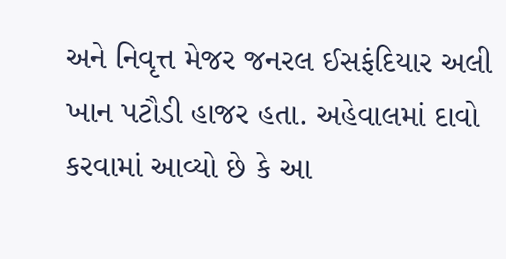અને નિવૃત્ત મેજર જનરલ ઈસફંદિયાર અલી ખાન પટૌડી હાજર હતા. અહેવાલમાં દાવો કરવામાં આવ્યો છે કે આ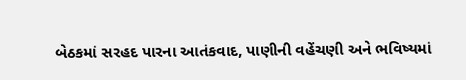બેઠકમાં સરહદ પારના આતંકવાદ, પાણીની વહેંચણી અને ભવિષ્યમાં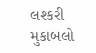લશ્કરી મુકાબલો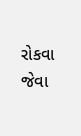રોકવા જેવા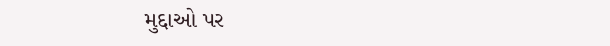મુદ્દાઓ પર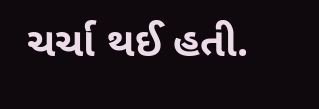ચર્ચા થઈ હતી.